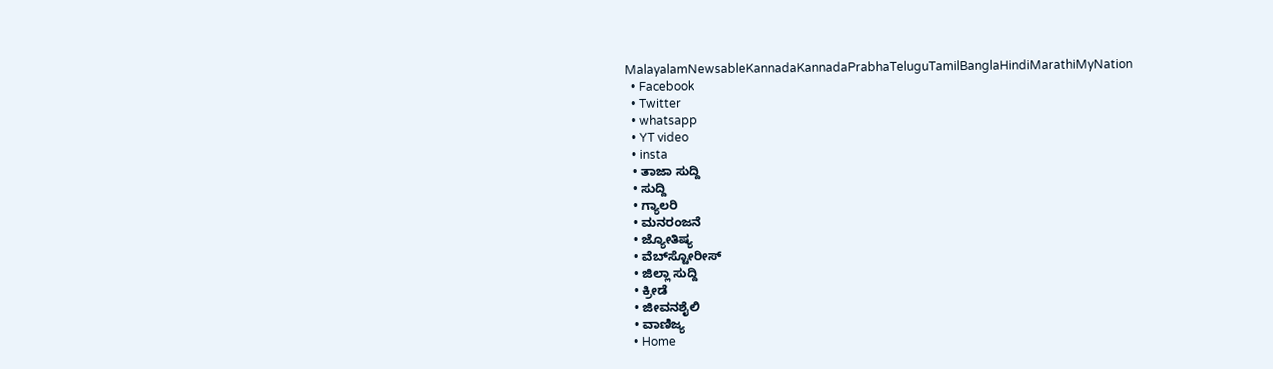MalayalamNewsableKannadaKannadaPrabhaTeluguTamilBanglaHindiMarathiMyNation
  • Facebook
  • Twitter
  • whatsapp
  • YT video
  • insta
  • ತಾಜಾ ಸುದ್ದಿ
  • ಸುದ್ದಿ
  • ಗ್ಯಾಲರಿ
  • ಮನರಂಜನೆ
  • ಜ್ಯೋತಿಷ್ಯ
  • ವೆಬ್‌ಸ್ಟೋರೀಸ್
  • ಜಿಲ್ಲಾ ಸುದ್ದಿ
  • ಕ್ರೀಡೆ
  • ಜೀವನಶೈಲಿ
  • ವಾಣಿಜ್ಯ
  • Home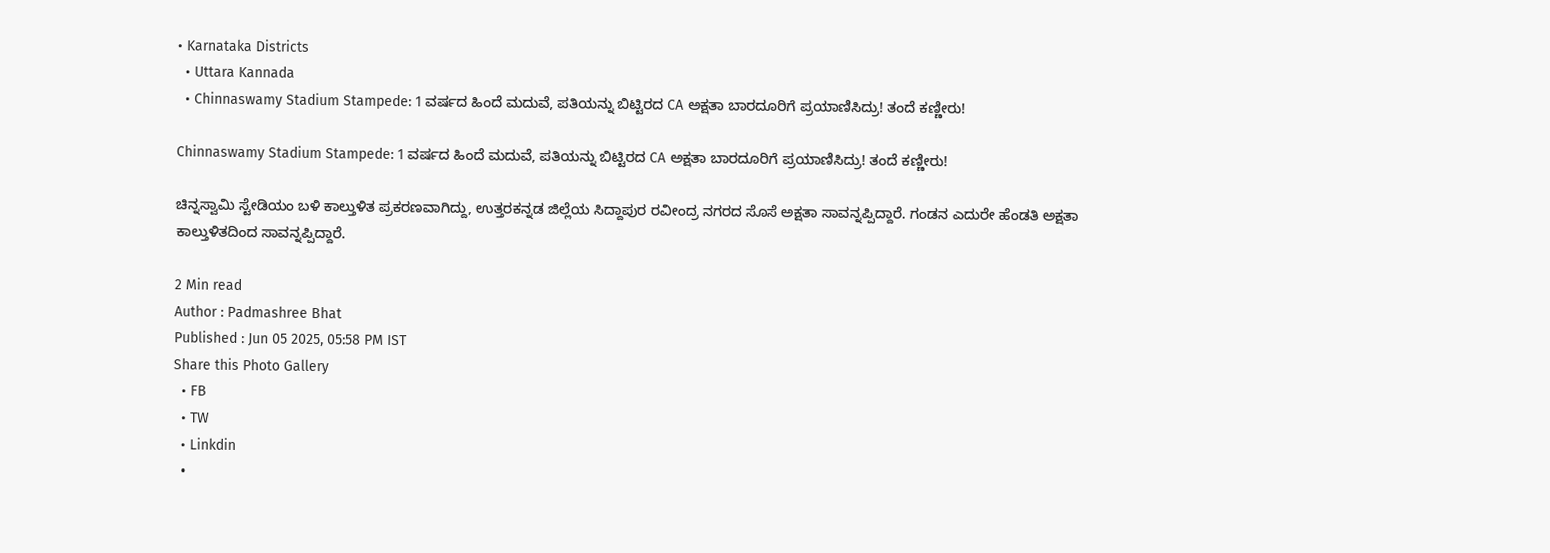• Karnataka Districts
  • Uttara Kannada
  • Chinnaswamy Stadium Stampede: 1 ವರ್ಷದ ಹಿಂದೆ ಮದುವೆ, ಪತಿಯನ್ನು ಬಿಟ್ಟಿರದ CA ಅಕ್ಷತಾ ಬಾರದೂರಿಗೆ ಪ್ರಯಾಣಿಸಿದ್ರು! ತಂದೆ ಕಣ್ಣೀರು!

Chinnaswamy Stadium Stampede: 1 ವರ್ಷದ ಹಿಂದೆ ಮದುವೆ, ಪತಿಯನ್ನು ಬಿಟ್ಟಿರದ CA ಅಕ್ಷತಾ ಬಾರದೂರಿಗೆ ಪ್ರಯಾಣಿಸಿದ್ರು! ತಂದೆ ಕಣ್ಣೀರು!

ಚಿನ್ನಸ್ವಾಮಿ ಸ್ಟೇಡಿಯಂ ಬಳಿ ಕಾಲ್ತುಳಿತ ಪ್ರಕರಣವಾಗಿದ್ದು, ಉತ್ತರಕನ್ನಡ ಜಿಲ್ಲೆಯ ಸಿದ್ದಾಪುರ ರವೀಂದ್ರ ನಗರದ ಸೊಸೆ ಅಕ್ಷತಾ ಸಾವನ್ನಪ್ಪಿದ್ದಾರೆ. ಗಂಡನ ಎದುರೇ ಹೆಂಡತಿ ಅಕ್ಷತಾ ಕಾಲ್ತುಳಿತದಿಂದ ಸಾವನ್ನಪ್ಪಿದ್ದಾರೆ.

2 Min read
Author : Padmashree Bhat
Published : Jun 05 2025, 05:58 PM IST
Share this Photo Gallery
  • FB
  • TW
  • Linkdin
  •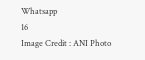Whatsapp
16
Image Credit : ANI Photo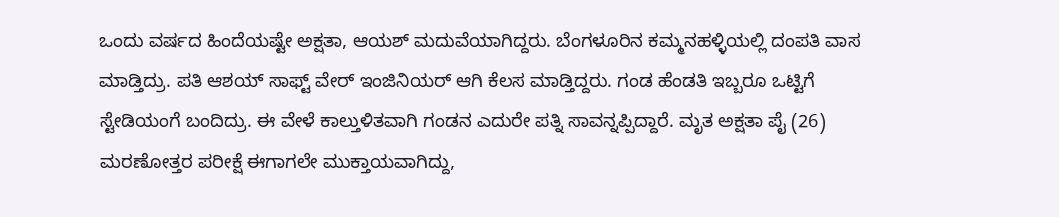ಒಂದು ವರ್ಷದ ಹಿಂದೆಯಷ್ಟೇ ಅಕ್ಷತಾ, ಆಯಶ್ ಮದುವೆಯಾಗಿದ್ದರು. ಬೆಂಗಳೂರಿನ ಕಮ್ಮನಹಳ್ಳಿಯಲ್ಲಿ ದಂಪತಿ ವಾಸ ಮಾಡ್ತಿದ್ರು. ಪತಿ ಆಶಯ್ ಸಾಫ್ಟ್ ವೇರ್ ಇಂಜಿನಿಯರ್ ಆಗಿ ಕೆಲಸ ಮಾಡ್ತಿದ್ದರು. ಗಂಡ ಹೆಂಡತಿ ಇಬ್ಬರೂ ಒಟ್ಟಿಗೆ ಸ್ಟೇಡಿಯಂಗೆ ಬಂದಿದ್ರು. ಈ ವೇಳೆ ಕಾಲ್ತುಳಿತವಾಗಿ ಗಂಡನ ಎದುರೇ ಪತ್ನಿ ಸಾವನ್ನಪ್ಪಿದ್ದಾರೆ. ಮೃತ ಅಕ್ಷತಾ ಪೈ (26) ಮರಣೋತ್ತರ ಪರೀಕ್ಷೆ ಈಗಾಗಲೇ ಮುಕ್ತಾಯವಾಗಿದ್ದು,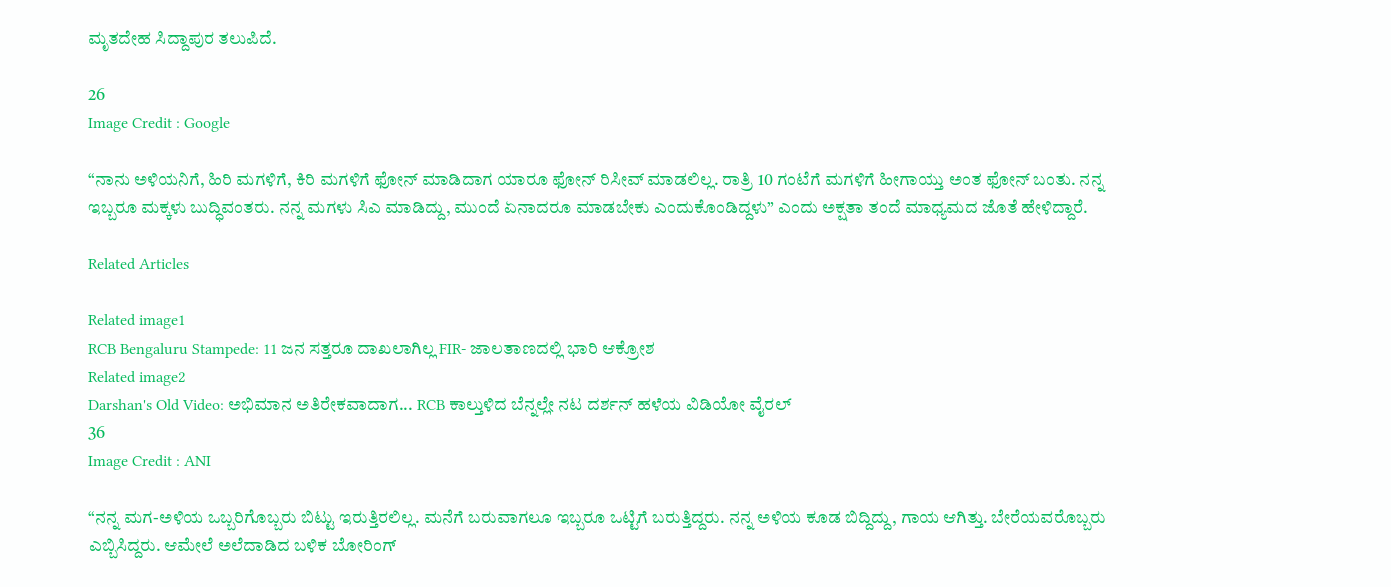ಮೃತದೇಹ ಸಿದ್ದಾಪುರ ತಲುಪಿದೆ.

26
Image Credit : Google

“ನಾನು ಅಳಿಯನಿಗೆ, ಹಿರಿ ಮಗಳಿಗೆ, ಕಿರಿ ಮಗಳಿಗೆ ಫೋನ್‌ ಮಾಡಿದಾಗ ಯಾರೂ ಫೋನ್‌ ರಿಸೀವ್‌ ಮಾಡಲಿಲ್ಲ. ರಾತ್ರಿ 10 ಗಂಟೆಗೆ ಮಗಳಿಗೆ ಹೀಗಾಯ್ತು ಅಂತ ಫೋನ್ ಬಂತು. ನನ್ನ ಇಬ್ಬರೂ ಮಕ್ಕಳು ಬುದ್ಧಿವಂತರು. ನನ್ನ ಮಗಳು ಸಿಎ ಮಾಡಿದ್ದು, ಮುಂದೆ ಏನಾದರೂ ಮಾಡಬೇಕು ಎಂದುಕೊಂಡಿದ್ದಳು” ಎಂದು ಅಕ್ಷತಾ ತಂದೆ ಮಾಧ್ಯಮದ ಜೊತೆ ಹೇಳಿದ್ದಾರೆ.

Related Articles

Related image1
RCB Bengaluru Stampede: 11 ಜನ ಸತ್ತರೂ ದಾಖಲಾಗಿಲ್ಲ FIR- ಜಾಲತಾಣದಲ್ಲಿ ಭಾರಿ ಆಕ್ರೋಶ
Related image2
Darshan's Old Video: ಅಭಿಮಾನ ಅತಿರೇಕವಾದಾಗ... RCB ಕಾಲ್ತುಳಿದ ಬೆನ್ನಲ್ಲೇ ನಟ ದರ್ಶನ್ ಹಳೆಯ ವಿಡಿಯೋ ವೈರಲ್
36
Image Credit : ANI

“ನನ್ನ ಮಗ-ಅಳಿಯ ಒಬ್ಬರಿಗೊಬ್ಬರು ಬಿಟ್ಟು ಇರುತ್ತಿರಲಿಲ್ಲ. ಮನೆಗೆ ಬರುವಾಗಲೂ ಇಬ್ಬರೂ ಒಟ್ಟಿಗೆ ಬರುತ್ತಿದ್ದರು. ನನ್ನ ಅಳಿಯ ಕೂಡ ಬಿದ್ದಿದ್ದು, ಗಾಯ ಆಗಿತ್ತು. ಬೇರೆಯವರೊಬ್ಬರು ಎಬ್ಬಿಸಿದ್ದರು. ಆಮೇಲೆ ಅಲೆದಾಡಿದ ಬಳಿಕ ಬೋರಿಂಗ್‌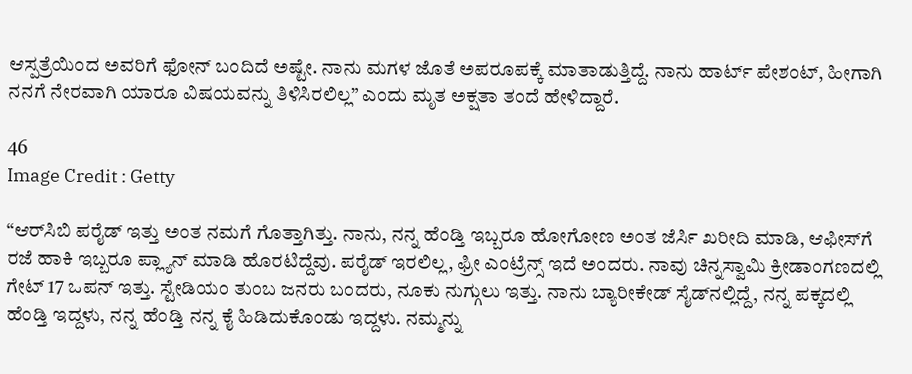ಆಸ್ಪತ್ರೆಯಿಂದ ಅವರಿಗೆ ಫೋನ್‌ ಬಂದಿದೆ ಅಷ್ಟೇ. ನಾನು ಮಗಳ ಜೊತೆ ಅಪರೂಪಕ್ಕೆ ಮಾತಾಡುತ್ತಿದ್ದೆ. ನಾನು ಹಾರ್ಟ್‌ ಪೇಶಂಟ್‌, ಹೀಗಾಗಿ ನನಗೆ ನೇರವಾಗಿ ಯಾರೂ ವಿಷಯವನ್ನು ತಿಳಿಸಿರಲಿಲ್ಲ” ಎಂದು ಮೃತ ಅಕ್ಷತಾ ತಂದೆ ಹೇಳಿದ್ದಾರೆ.

46
Image Credit : Getty

“ಆರ್‌ಸಿಬಿ ಪರೈಡ್‌ ಇತ್ತು ಅಂತ ನಮಗೆ ಗೊತ್ತಾಗಿತ್ತು. ನಾನು, ನನ್ನ ಹೆಂಡ್ತಿ ಇಬ್ಬರೂ ಹೋಗೋಣ ಅಂತ ಜೆರ್ಸಿ ಖರೀದಿ ಮಾಡಿ, ಆಫೀಸ್‌ಗೆ ರಜೆ ಹಾಕಿ ಇಬ್ಬರೂ ಪ್ಲ್ಯಾನ್‌ ಮಾಡಿ ಹೊರಟಿದ್ದೆವು. ಪರೈಡ್‌ ಇರಲಿಲ್ಲ, ಫ್ರೀ ಎಂಟ್ರೆನ್ಸ್‌ ಇದೆ ಅಂದರು. ನಾವು ಚಿನ್ನಸ್ವಾಮಿ ಕ್ರೀಡಾಂಗಣದಲ್ಲಿ ಗೇಟ್‌ 17 ಒಪನ್‌ ಇತ್ತು. ಸ್ಟೇಡಿಯಂ ತುಂಬ ಜನರು ಬಂದರು, ನೂಕು ನುಗ್ಗುಲು ಇತ್ತು. ನಾನು ಬ್ಯಾರೀಕೇಡ್‌ ಸೈಡ್‌ನಲ್ಲಿದ್ದೆ, ನನ್ನ ಪಕ್ಕದಲ್ಲಿ ಹೆಂಡ್ತಿ ಇದ್ದಳು, ನನ್ನ ಹೆಂಡ್ತಿ ನನ್ನ ಕೈ ಹಿಡಿದುಕೊಂಡು ಇದ್ದಳು. ನಮ್ಮನ್ನು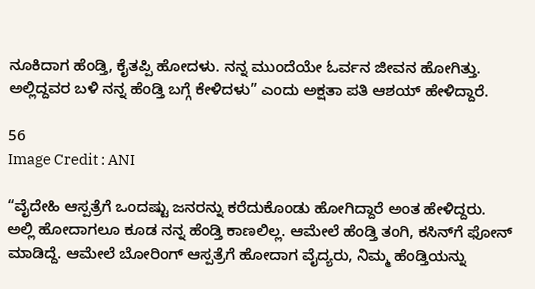ನೂಕಿದಾಗ ಹೆಂಡ್ತಿ, ಕೈತಪ್ಪಿ ಹೋದಳು. ನನ್ನ ಮುಂದೆಯೇ ಓರ್ವನ ಜೀವನ ಹೋಗಿತ್ತು. ಅಲ್ಲಿದ್ದವರ ಬಳಿ ನನ್ನ ಹೆಂಡ್ತಿ ಬಗ್ಗೆ ಕೇಳಿದಳು” ಎಂದು ಅಕ್ಷತಾ ಪತಿ ಆಶಯ್‌ ಹೇಳಿದ್ದಾರೆ.

56
Image Credit : ANI

“ವೈದೇಹಿ ಆಸ್ಪತ್ರೆಗೆ ಒಂದಷ್ಟು ಜನರನ್ನು ಕರೆದುಕೊಂಡು ಹೋಗಿದ್ದಾರೆ ಅಂತ ಹೇಳಿದ್ದರು. ಅಲ್ಲಿ ಹೋದಾಗಲೂ ಕೂಡ ನನ್ನ ಹೆಂಡ್ತಿ ಕಾಣಲಿಲ್ಲ. ಆಮೇಲೆ ಹೆಂಡ್ತಿ ತಂಗಿ, ಕಸಿನ್‌ಗೆ ಫೋನ್‌ ಮಾಡಿದ್ದೆ. ಆಮೇಲೆ ಬೋರಿಂಗ್‌ ಆಸ್ಪತ್ರೆಗೆ ಹೋದಾಗ ವೈದ್ಯರು, ನಿಮ್ಮ ಹೆಂಡ್ತಿಯನ್ನು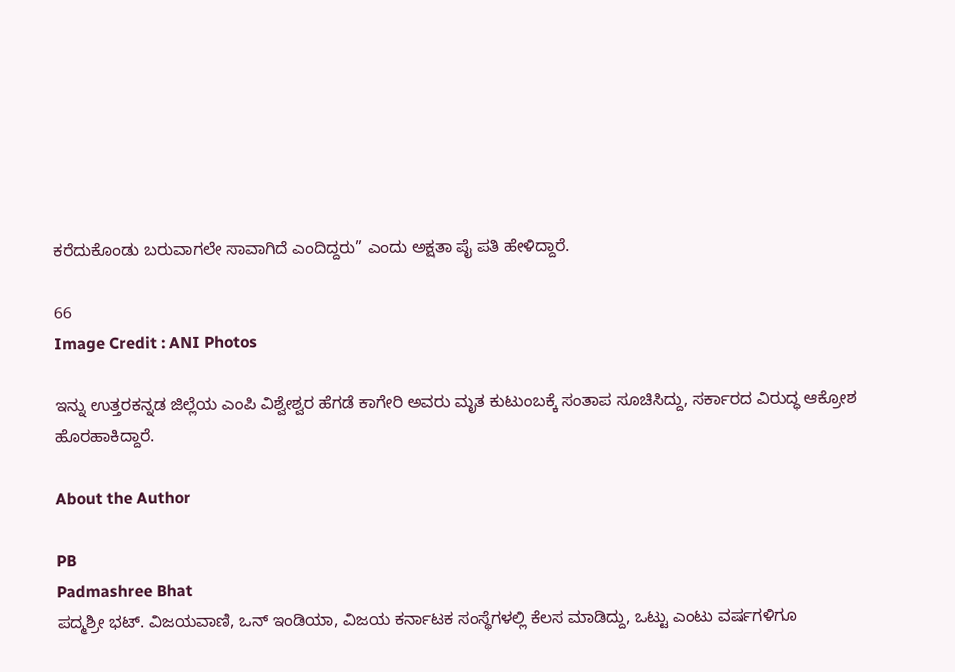ಕರೆದುಕೊಂಡು ಬರುವಾಗಲೇ ಸಾವಾಗಿದೆ ಎಂದಿದ್ದರು” ಎಂದು ಅಕ್ಷತಾ ಪೈ ಪತಿ ಹೇಳಿದ್ದಾರೆ.

66
Image Credit : ANI Photos

ಇನ್ನು ಉತ್ತರಕನ್ನಡ ಜಿಲ್ಲೆಯ ಎಂಪಿ ವಿಶ್ವೇಶ್ವರ ಹೆಗಡೆ ಕಾಗೇರಿ ಅವರು ಮೃತ ಕುಟುಂಬಕ್ಕೆ ಸಂತಾಪ ಸೂಚಿಸಿದ್ದು, ಸರ್ಕಾರದ ವಿರುದ್ಧ ಆಕ್ರೋಶ ಹೊರಹಾಕಿದ್ದಾರೆ.

About the Author

PB
Padmashree Bhat
ಪದ್ಮಶ್ರೀ ಭಟ್. ವಿಜಯವಾಣಿ, ಒನ್ ಇಂಡಿಯಾ, ವಿಜಯ ಕರ್ನಾಟಕ ಸಂಸ್ಥೆಗಳಲ್ಲಿ ಕೆಲಸ ಮಾಡಿದ್ದು, ಒಟ್ಟು ಎಂಟು ವರ್ಷಗಳಿಗೂ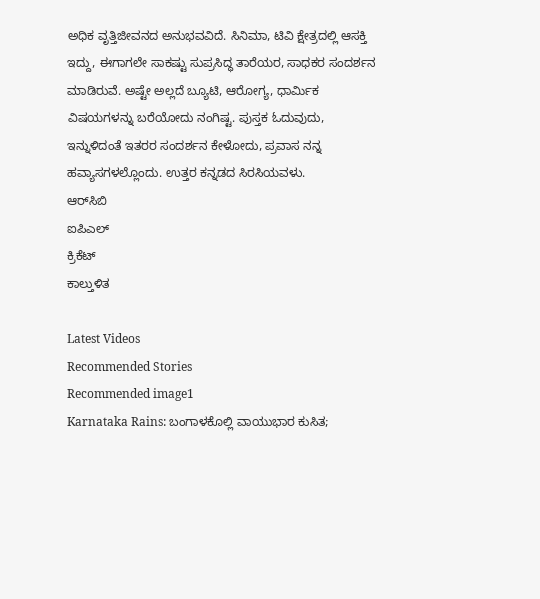ಅಧಿಕ ವೃತ್ತಿಜೀವನದ ಅನುಭವವಿದೆ. ಸಿನಿಮಾ, ಟಿವಿ ಕ್ಷೇತ್ರದಲ್ಲಿ ಆಸಕ್ತಿ ಇದ್ದು, ಈಗಾಗಲೇ ಸಾಕಷ್ಟು ಸುಪ್ರಸಿದ್ಧ ತಾರೆಯರ, ಸಾಧಕರ ಸಂದರ್ಶನ ಮಾಡಿರುವೆ. ಅಷ್ಟೇ ಅಲ್ಲದೆ ಬ್ಯೂಟಿ, ಆರೋಗ್ಯ, ಧಾರ್ಮಿಕ ವಿಷಯಗಳನ್ನು ಬರೆಯೋದು ನಂಗಿಷ್ಟ. ಪುಸ್ತಕ ಓದುವುದು, ಇನ್ನುಳಿದಂತೆ ಇತರರ ಸಂದರ್ಶನ ಕೇಳೋದು, ಪ್ರವಾಸ ನನ್ನ ಹವ್ಯಾಸಗಳಲ್ಲೊಂದು. ಉತ್ತರ ಕನ್ನಡದ ಸಿರಸಿಯವಳು.
ಆರ್‌ಸಿಬಿ
ಐಪಿಎಲ್
ಕ್ರಿಕೆಟ್
ಕಾಲ್ತುಳಿತ

Latest Videos
Recommended Stories
Recommended image1
Karnataka Rains: ಬಂಗಾಳಕೊಲ್ಲಿ ವಾಯುಭಾರ ಕುಸಿತ;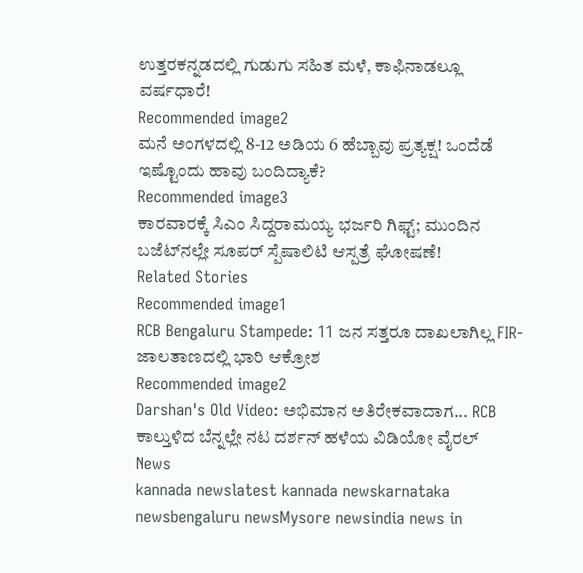ಉತ್ತರಕನ್ನಡದಲ್ಲಿ ಗುಡುಗು ಸಹಿತ ಮಳೆ, ಕಾಫಿನಾಡಲ್ಲೂ ವರ್ಷಧಾರೆ!
Recommended image2
ಮನೆ ಅಂಗಳದಲ್ಲಿ 8-12 ಅಡಿಯ 6 ಹೆಬ್ಬಾವು ಪ್ರತ್ಯಕ್ಷ! ಒಂದೆಡೆ ಇಷ್ಟೊಂದು ಹಾವು ಬಂದಿದ್ಯಾಕೆ?
Recommended image3
ಕಾರವಾರಕ್ಕೆ ಸಿಎಂ ಸಿದ್ದರಾಮಯ್ಯ ಭರ್ಜರಿ ಗಿಫ್ಟ್; ಮುಂದಿನ ಬಜೆಟ್‌ನಲ್ಲೇ ಸೂಪರ್ ಸ್ಪೆಷಾಲಿಟಿ ಆಸ್ಪತ್ರೆ ಘೋಷಣೆ!
Related Stories
Recommended image1
RCB Bengaluru Stampede: 11 ಜನ ಸತ್ತರೂ ದಾಖಲಾಗಿಲ್ಲ FIR- ಜಾಲತಾಣದಲ್ಲಿ ಭಾರಿ ಆಕ್ರೋಶ
Recommended image2
Darshan's Old Video: ಅಭಿಮಾನ ಅತಿರೇಕವಾದಾಗ... RCB ಕಾಲ್ತುಳಿದ ಬೆನ್ನಲ್ಲೇ ನಟ ದರ್ಶನ್ ಹಳೆಯ ವಿಡಿಯೋ ವೈರಲ್
News
kannada newslatest kannada newskarnataka newsbengaluru newsMysore newsindia news in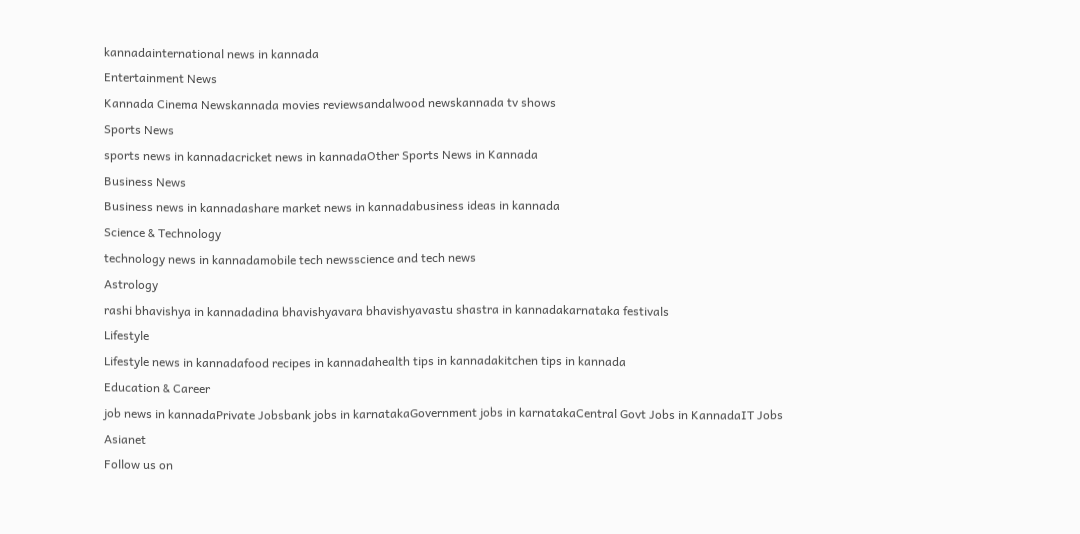kannadainternational news in kannada
Entertainment News
Kannada Cinema Newskannada movies reviewsandalwood newskannada tv shows
Sports News
sports news in kannadacricket news in kannadaOther Sports News in Kannada
Business News
Business news in kannadashare market news in kannadabusiness ideas in kannada
Science & Technology
technology news in kannadamobile tech newsscience and tech news
Astrology
rashi bhavishya in kannadadina bhavishyavara bhavishyavastu shastra in kannadakarnataka festivals
Lifestyle
Lifestyle news in kannadafood recipes in kannadahealth tips in kannadakitchen tips in kannada
Education & Career
job news in kannadaPrivate Jobsbank jobs in karnatakaGovernment jobs in karnatakaCentral Govt Jobs in KannadaIT Jobs
Asianet
Follow us on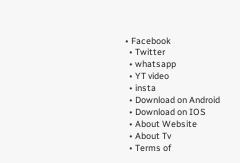• Facebook
  • Twitter
  • whatsapp
  • YT video
  • insta
  • Download on Android
  • Download on IOS
  • About Website
  • About Tv
  • Terms of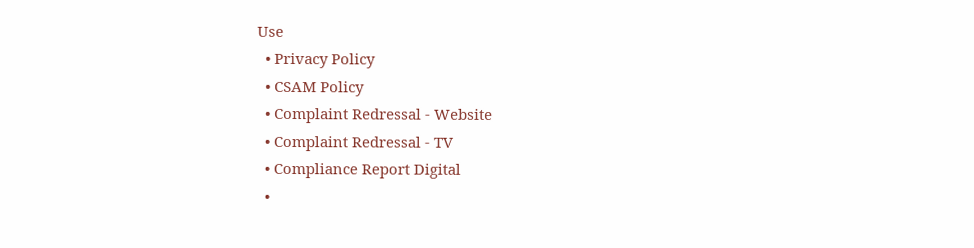Use
  • Privacy Policy
  • CSAM Policy
  • Complaint Redressal - Website
  • Complaint Redressal - TV
  • Compliance Report Digital
  •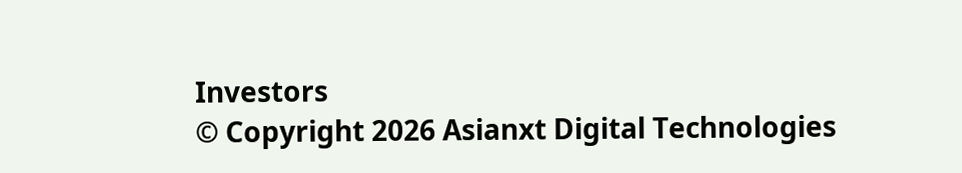Investors
© Copyright 2026 Asianxt Digital Technologies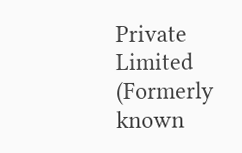Private Limited (Formerly known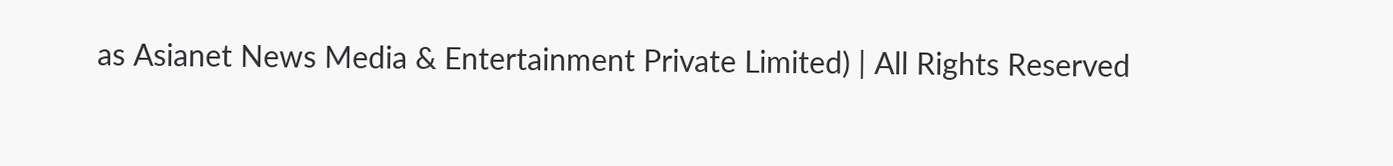as Asianet News Media & Entertainment Private Limited) | All Rights Reserved